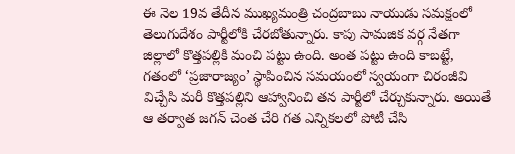ఈ నెల 19వ తేదీన ముఖ్యమంత్రి చంద్రబాబు నాయుడు సమక్షంలో తెలుగుదేశం పార్టీలోకి చేరబోతున్నారు. కాపు సామజిక వర్గ నేతగా జిల్లాలో కొత్తపల్లికి మంచి పట్టు ఉంది. అంత పట్టు ఉంది కాబట్టే, గతంలో ‘ప్రజారాజ్యం’ స్థాపించిన సమయంలో స్వయంగా చిరంజీవి విచ్చేసి మరీ కొత్తపల్లిని ఆహ్వానించి తన పార్టీలో చేర్చుకున్నారు. అయితే ఆ తర్వాత జగన్ చెంత చేరి గత ఎన్నికలలో పోటీ చేసి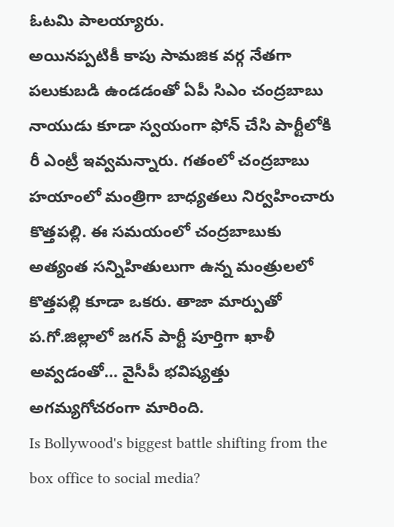ఓటమి పాలయ్యారు.
అయినప్పటికీ కాపు సామజిక వర్గ నేతగా పలుకుబడి ఉండడంతో ఏపీ సిఎం చంద్రబాబు నాయుడు కూడా స్వయంగా ఫోన్ చేసి పార్టీలోకి రీ ఎంట్రీ ఇవ్వమన్నారు. గతంలో చంద్రబాబు హయాంలో మంత్రిగా బాధ్యతలు నిర్వహించారు కొత్తపల్లి. ఈ సమయంలో చంద్రబాబుకు అత్యంత సన్నిహితులుగా ఉన్న మంత్రులలో కొత్తపల్లి కూడా ఒకరు. తాజా మార్పుతో ప.గో.జిల్లాలో జగన్ పార్టీ పూర్తిగా ఖాళీ అవ్వడంతో… వైసీపీ భవిష్యత్తు అగమ్యగోచరంగా మారింది.
Is Bollywood's biggest battle shifting from the box office to social media?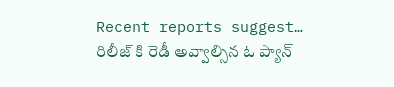Recent reports suggest…
రిలీజ్ కి రెడీ అవ్వాల్సిన ఓ ప్యాన్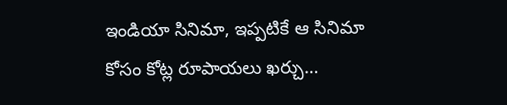ఇండియా సినిమా, ఇప్పటికే ఆ సినిమా కోసం కోట్ల రూపాయలు ఖర్చు…